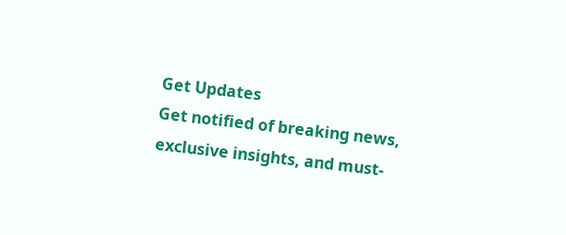Get Updates
Get notified of breaking news, exclusive insights, and must-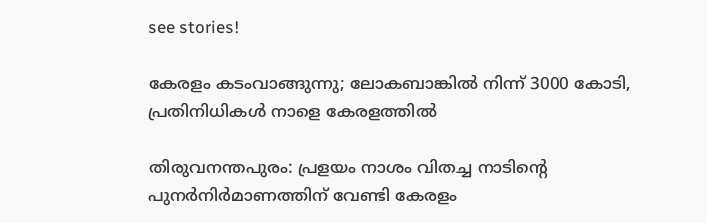see stories!

കേരളം കടംവാങ്ങുന്നു; ലോകബാങ്കില്‍ നിന്ന് 3000 കോടി, പ്രതിനിധികള്‍ നാളെ കേരളത്തില്‍

തിരുവനന്തപുരം: പ്രളയം നാശം വിതച്ച നാടിന്റെ പുനര്‍നിര്‍മാണത്തിന് വേണ്ടി കേരളം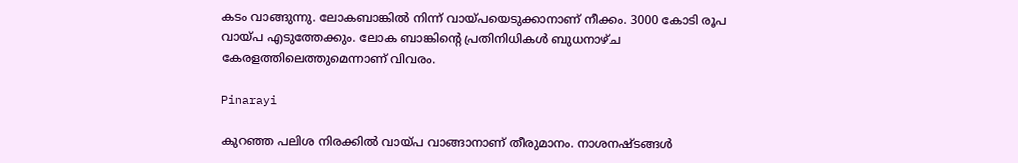കടം വാങ്ങുന്നു. ലോകബാങ്കില്‍ നിന്ന് വായ്പയെടുക്കാനാണ് നീക്കം. 3000 കോടി രൂപ വായ്പ എടുത്തേക്കും. ലോക ബാങ്കിന്റെ പ്രതിനിധികള്‍ ബുധനാഴ്ച കേരളത്തിലെത്തുമെന്നാണ് വിവരം.

Pinarayi

കുറഞ്ഞ പലിശ നിരക്കില്‍ വായ്പ വാങ്ങാനാണ് തീരുമാനം. നാശനഷ്ടങ്ങള്‍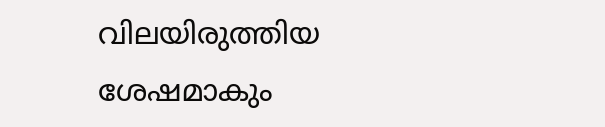വിലയിരുത്തിയ ശേഷമാകും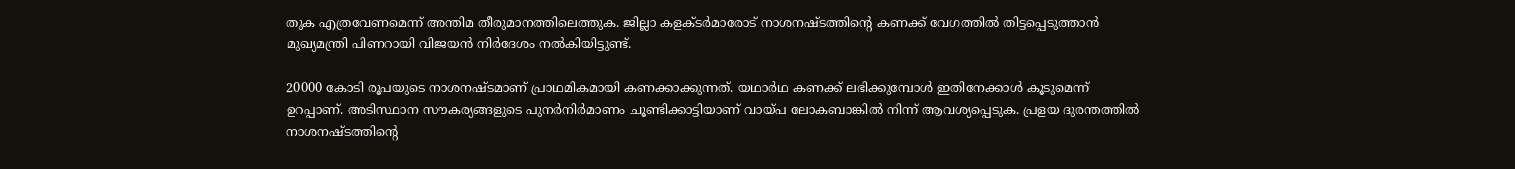തുക എത്രവേണമെന്ന് അന്തിമ തീരുമാനത്തിലെത്തുക. ജില്ലാ കളക്ടര്‍മാരോട് നാശനഷ്ടത്തിന്റെ കണക്ക് വേഗത്തില്‍ തിട്ടപ്പെടുത്താന്‍ മുഖ്യമന്ത്രി പിണറായി വിജയന്‍ നിര്‍ദേശം നല്‍കിയിട്ടുണ്ട്.

20000 കോടി രൂപയുടെ നാശനഷ്ടമാണ് പ്രാഥമികമായി കണക്കാക്കുന്നത്. യഥാര്‍ഥ കണക്ക് ലഭിക്കുമ്പോള്‍ ഇതിനേക്കാള്‍ കൂടുമെന്ന് ഉറപ്പാണ്. അടിസ്ഥാന സൗകര്യങ്ങളുടെ പുനര്‍നിര്‍മാണം ചൂണ്ടിക്കാട്ടിയാണ് വായ്പ ലോകബാങ്കില്‍ നിന്ന് ആവശ്യപ്പെടുക. പ്രളയ ദുരന്തത്തില്‍ നാശനഷ്ടത്തിന്റെ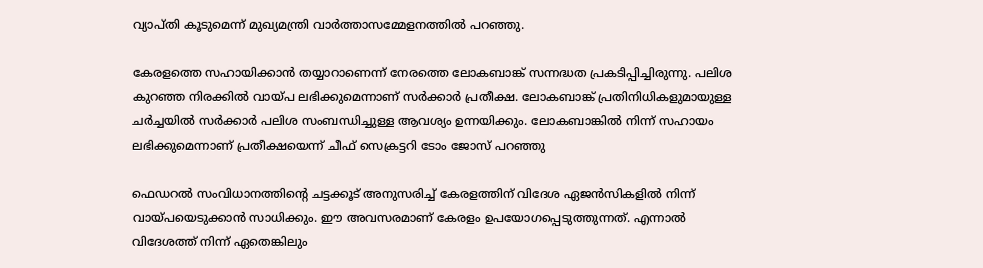വ്യാപ്തി കൂടുമെന്ന് മുഖ്യമന്ത്രി വാര്‍ത്താസമ്മേളനത്തില്‍ പറഞ്ഞു.

കേരളത്തെ സഹായിക്കാന്‍ തയ്യാറാണെന്ന് നേരത്തെ ലോകബാങ്ക് സന്നദ്ധത പ്രകടിപ്പിച്ചിരുന്നു. പലിശ കുറഞ്ഞ നിരക്കില്‍ വായ്പ ലഭിക്കുമെന്നാണ് സര്‍ക്കാര്‍ പ്രതീക്ഷ. ലോകബാങ്ക് പ്രതിനിധികളുമായുള്ള ചര്‍ച്ചയില്‍ സര്‍ക്കാര്‍ പലിശ സംബന്ധിച്ചുള്ള ആവശ്യം ഉന്നയിക്കും. ലോകബാങ്കില്‍ നിന്ന് സഹായം ലഭിക്കുമെന്നാണ് പ്രതീക്ഷയെന്ന് ചീഫ് സെക്രട്ടറി ടോം ജോസ് പറഞ്ഞു

ഫെഡറല്‍ സംവിധാനത്തിന്റെ ചട്ടക്കൂട് അനുസരിച്ച് കേരളത്തിന് വിദേശ ഏജന്‍സികളില്‍ നിന്ന് വായ്പയെടുക്കാന്‍ സാധിക്കും. ഈ അവസരമാണ് കേരളം ഉപയോഗപ്പെടുത്തുന്നത്. എന്നാല്‍ വിദേശത്ത് നിന്ന് ഏതെങ്കിലും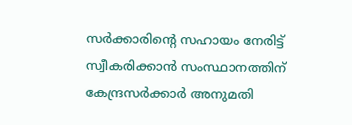സര്‍ക്കാരിന്റെ സഹായം നേരിട്ട് സ്വീകരിക്കാന്‍ സംസ്ഥാനത്തിന് കേന്ദ്രസര്‍ക്കാര്‍ അനുമതി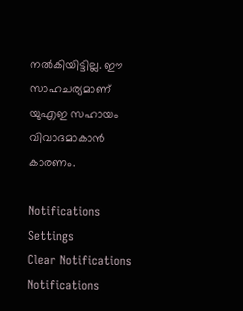നല്‍കിയിട്ടില്ല. ഈ സാഹചര്യമാണ് യുഎഇ സഹായം വിവാദമാകാന്‍ കാരണം.

Notifications
Settings
Clear Notifications
Notifications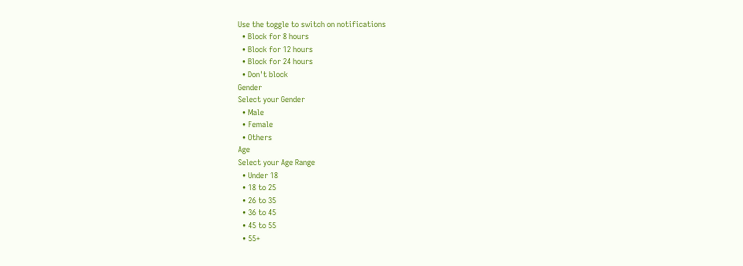Use the toggle to switch on notifications
  • Block for 8 hours
  • Block for 12 hours
  • Block for 24 hours
  • Don't block
Gender
Select your Gender
  • Male
  • Female
  • Others
Age
Select your Age Range
  • Under 18
  • 18 to 25
  • 26 to 35
  • 36 to 45
  • 45 to 55
  • 55+